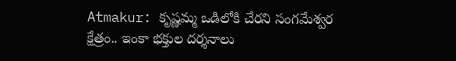Atmakur: కృష్ణమ్మ ఒడిలోకి చేరని సంగమేశ్వర క్షేత్రం.. ఇంకా భక్తుల దర్శనాలు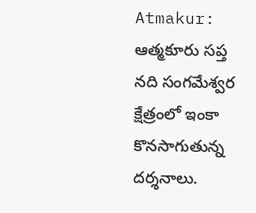Atmakur: ఆత్మకూరు సప్త నది సంగమేశ్వర క్షేత్రంలో ఇంకా కొనసాగుతున్న దర్శనాలు.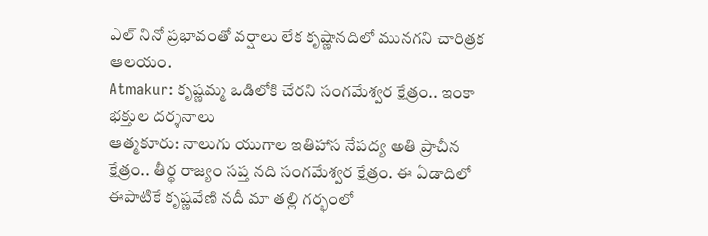ఎల్ నినో ప్రభావంతో వర్షాలు లేక కృష్ణానదిలో మునగని చారిత్రక ఆలయం.
Atmakur: కృష్ణమ్మ ఒడిలోకి చేరని సంగమేశ్వర క్షేత్రం.. ఇంకా భక్తుల దర్శనాలు
ఆత్మకూరు: నాలుగు యుగాల ఇతిహాస నేపద్య అతి ప్రాచీన క్షేత్రం.. తీర్థ రాజ్యం సప్త నది సంగమేశ్వర క్షేత్రం. ఈ ఏడాదిలో ఈపాటికే కృష్ణవేణి నదీ మా తల్లి గర్భంలో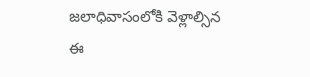జలాధివాసంలోకి వెళ్లాల్సిన ఈ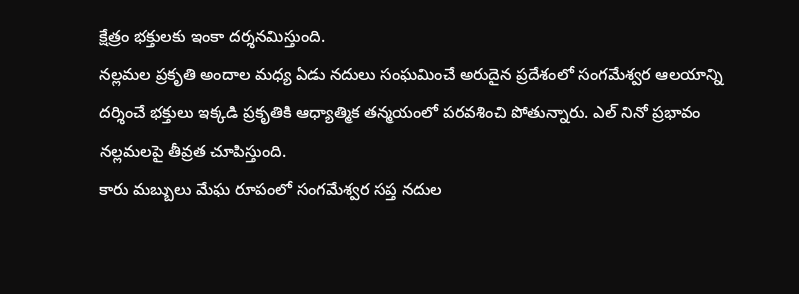క్షేత్రం భక్తులకు ఇంకా దర్శనమిస్తుంది.
నల్లమల ప్రకృతి అందాల మధ్య ఏడు నదులు సంఘమించే అరుదైన ప్రదేశంలో సంగమేశ్వర ఆలయాన్ని దర్శించే భక్తులు ఇక్కడి ప్రకృతికి ఆధ్యాత్మిక తన్మయంలో పరవశించి పోతున్నారు. ఎల్ నినో ప్రభావం నల్లమలపై తీవ్రత చూపిస్తుంది.
కారు మబ్బులు మేఘ రూపంలో సంగమేశ్వర సప్త నదుల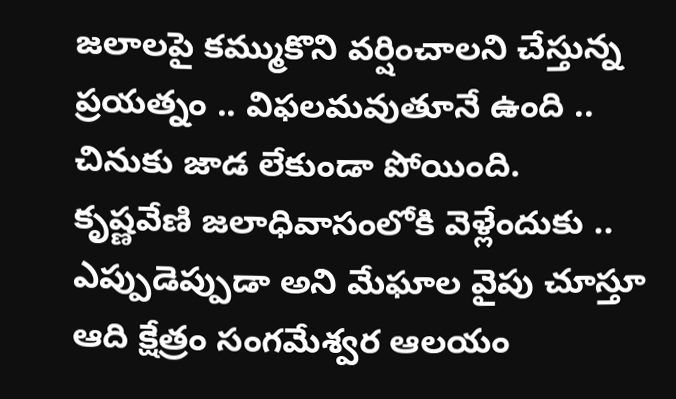జలాలపై కమ్ముకొని వర్షించాలని చేస్తున్న ప్రయత్నం .. విఫలమవుతూనే ఉంది .. చినుకు జాడ లేకుండా పోయింది.
కృష్ణవేణి జలాధివాసంలోకి వెళ్లేందుకు .. ఎప్పుడెప్పుడా అని మేఘాల వైపు చూస్తూ ఆది క్షేత్రం సంగమేశ్వర ఆలయం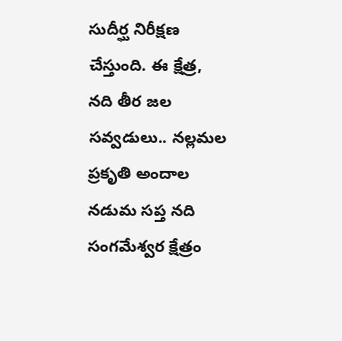సుదీర్ఘ నిరీక్షణ చేస్తుంది. ఈ క్షేత్ర, నది తీర జల సవ్వడులు.. నల్లమల ప్రకృతి అందాల నడుమ సప్త నది సంగమేశ్వర క్షేత్రం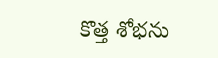కొత్త శోభను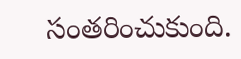సంతరించుకుంది.